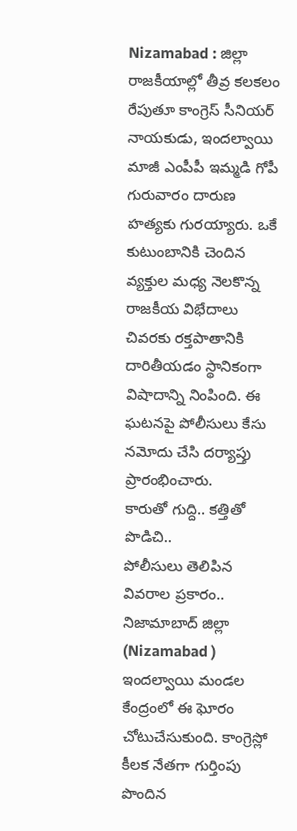Nizamabad : జిల్లా రాజకీయాల్లో తీవ్ర కలకలం రేపుతూ కాంగ్రెస్ సీనియర్ నాయకుడు, ఇందల్వాయి మాజీ ఎంపీపీ ఇమ్మడి గోపీ గురువారం దారుణ హత్యకు గురయ్యారు. ఒకే కుటుంబానికి చెందిన వ్యక్తుల మధ్య నెలకొన్న రాజకీయ విభేదాలు చివరకు రక్తపాతానికి దారితీయడం స్థానికంగా విషాదాన్ని నింపింది. ఈ ఘటనపై పోలీసులు కేసు నమోదు చేసి దర్యాప్తు ప్రారంభించారు.
కారుతో గుద్ది.. కత్తితో పొడిచి..
పోలీసులు తెలిపిన వివరాల ప్రకారం.. నిజామాబాద్ జిల్లా (Nizamabad ) ఇందల్వాయి మండల కేంద్రంలో ఈ ఘోరం చోటుచేసుకుంది. కాంగ్రెస్లో కీలక నేతగా గుర్తింపు పొందిన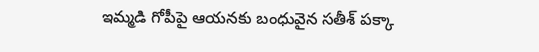ఇమ్మడి గోపీపై ఆయనకు బంధువైన సతీశ్ పక్కా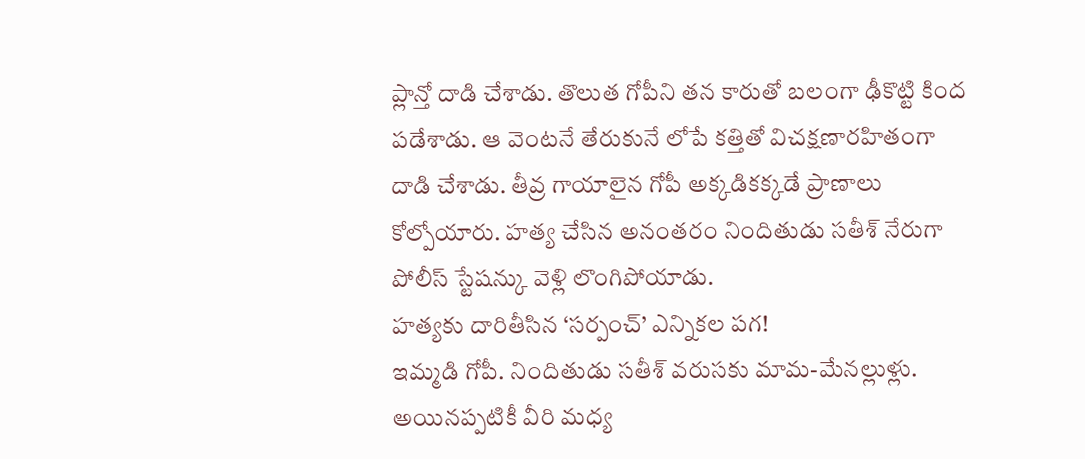ప్లాన్తో దాడి చేశాడు. తొలుత గోపీని తన కారుతో బలంగా ఢీకొట్టి కింద పడేశాడు. ఆ వెంటనే తేరుకునే లోపే కత్తితో విచక్షణారహితంగా దాడి చేశాడు. తీవ్ర గాయాలైన గోపీ అక్కడికక్కడే ప్రాణాలు కోల్పోయారు. హత్య చేసిన అనంతరం నిందితుడు సతీశ్ నేరుగా పోలీస్ స్టేషన్కు వెళ్లి లొంగిపోయాడు.
హత్యకు దారితీసిన ‘సర్పంచ్’ ఎన్నికల పగ!
ఇమ్మడి గోపీ. నిందితుడు సతీశ్ వరుసకు మామ-మేనల్లుళ్లు. అయినప్పటికీ వీరి మధ్య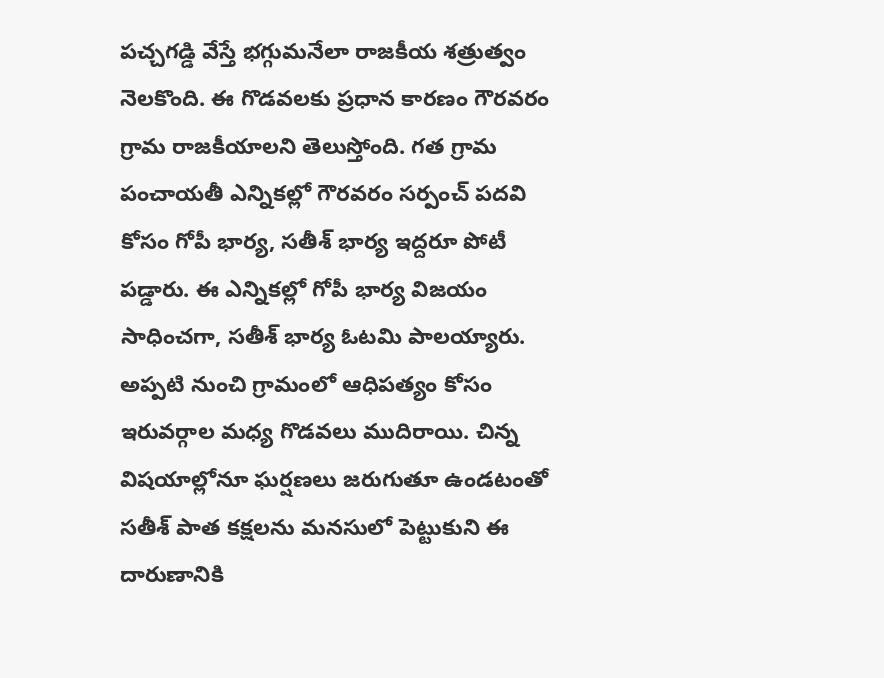పచ్చగడ్డి వేస్తే భగ్గుమనేలా రాజకీయ శత్రుత్వం నెలకొంది. ఈ గొడవలకు ప్రధాన కారణం గౌరవరం గ్రామ రాజకీయాలని తెలుస్తోంది. గత గ్రామ పంచాయతీ ఎన్నికల్లో గౌరవరం సర్పంచ్ పదవి కోసం గోపీ భార్య, సతీశ్ భార్య ఇద్దరూ పోటీ పడ్డారు. ఈ ఎన్నికల్లో గోపీ భార్య విజయం సాధించగా, సతీశ్ భార్య ఓటమి పాలయ్యారు.
అప్పటి నుంచి గ్రామంలో ఆధిపత్యం కోసం ఇరువర్గాల మధ్య గొడవలు ముదిరాయి. చిన్న విషయాల్లోనూ ఘర్షణలు జరుగుతూ ఉండటంతో సతీశ్ పాత కక్షలను మనసులో పెట్టుకుని ఈ దారుణానికి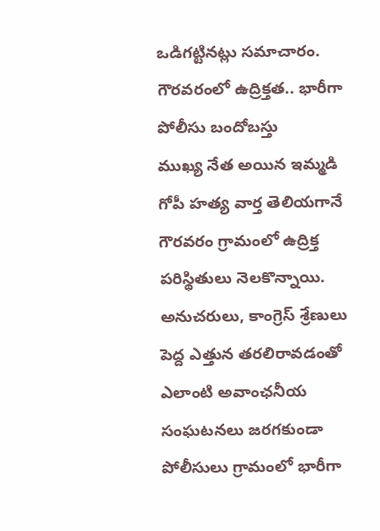ఒడిగట్టినట్లు సమాచారం.
గౌరవరంలో ఉద్రిక్తత.. భారీగా పోలీసు బందోబస్తు
ముఖ్య నేత అయిన ఇమ్మడి గోపీ హత్య వార్త తెలియగానే గౌరవరం గ్రామంలో ఉద్రిక్త పరిస్థితులు నెలకొన్నాయి. అనుచరులు, కాంగ్రెస్ శ్రేణులు పెద్ద ఎత్తున తరలిరావడంతో ఎలాంటి అవాంఛనీయ సంఘటనలు జరగకుండా పోలీసులు గ్రామంలో భారీగా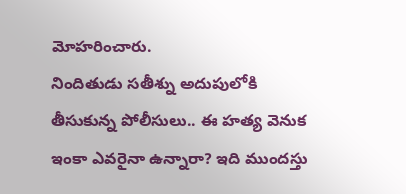మోహరించారు.
నిందితుడు సతీశ్ను అదుపులోకి తీసుకున్న పోలీసులు.. ఈ హత్య వెనుక ఇంకా ఎవరైనా ఉన్నారా? ఇది ముందస్తు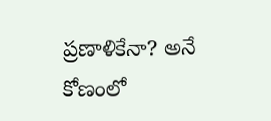ప్రణాళికేనా? అనే కోణంలో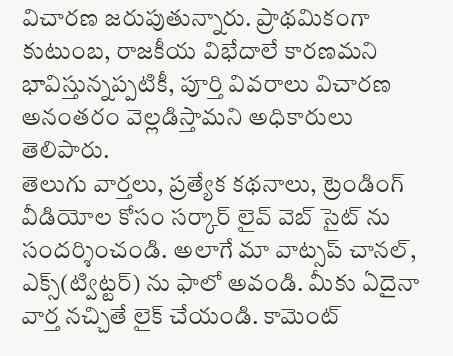విచారణ జరుపుతున్నారు. ప్రాథమికంగా కుటుంబ, రాజకీయ విభేదాలే కారణమని భావిస్తున్నప్పటికీ, పూర్తి వివరాలు విచారణ అనంతరం వెల్లడిస్తామని అధికారులు తెలిపారు.
తెలుగు వార్తలు, ప్రత్యేక కథనాలు, ట్రెండింగ్ వీడియోల కోసం సర్కార్ లైవ్ వెబ్ సైట్ ను సందర్శించండి. అలాగే మా వాట్సప్ చానల్, ఎక్స్(ట్విట్టర్) ను ఫాలో అవండి. మీకు ఏదైనా వార్త నచ్చితే లైక్ చేయండి. కామెంట్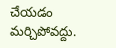చేయడం మర్చిపోవద్దు.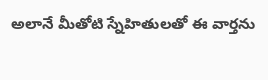అలానే మీతోటి స్నేహితులతో ఈ వార్తను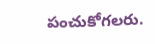పంచుకోగలరు.